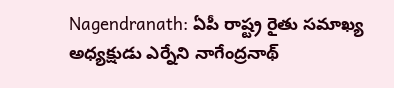Nagendranath: ఏపీ రాష్ట్ర రైతు సమాఖ్య అధ్యక్షుడు ఎర్నేని నాగేంద్రనాథ్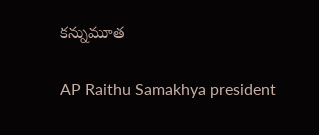కన్నుమూత

AP Raithu Samakhya president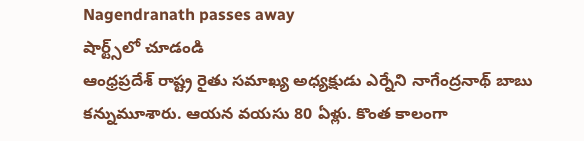Nagendranath passes away
షార్ట్స్‌లో చూడండి
ఆంధ్రప్రదేశ్ రాష్ట్ర రైతు సమాఖ్య అధ్యక్షుడు ఎర్నేని నాగేంద్రనాథ్ బాబు కన్నుమూశారు. ఆయన వయసు 80 ఏళ్లు. కొంత కాలంగా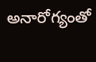అనారోగ్యంతో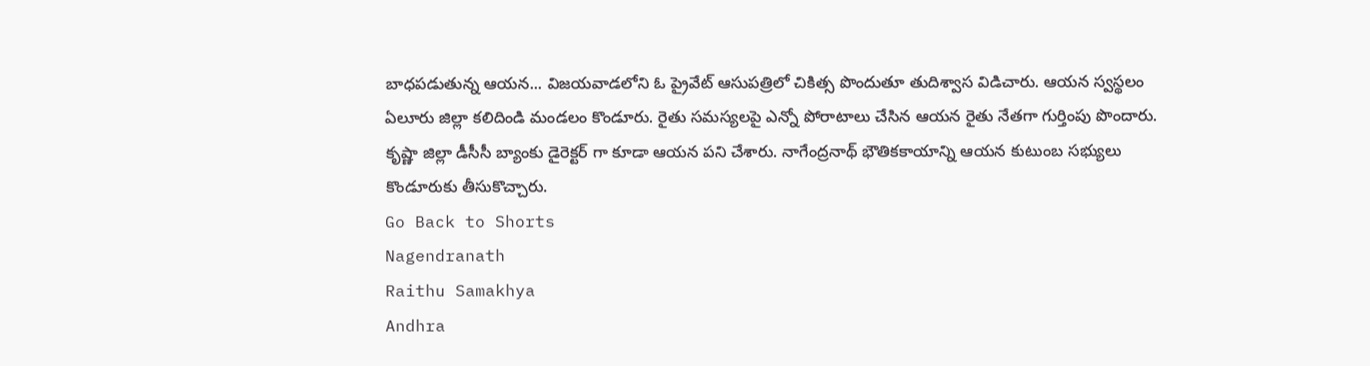బాధపడుతున్న ఆయన... విజయవాడలోని ఓ ప్రైవేట్ ఆసుపత్రిలో చికిత్స పొందుతూ తుదిశ్వాస విడిచారు. ఆయన స్వస్థలం ఏలూరు జిల్లా కలిదిండి మండలం కొండూరు. రైతు సమస్యలపై ఎన్నో పోరాటాలు చేసిన ఆయన రైతు నేతగా గుర్తింపు పొందారు. కృష్ణా జిల్లా డీసీసీ బ్యాంకు డైరెక్టర్ గా కూడా ఆయన పని చేశారు. నాగేంద్రనాథ్ భౌతికకాయాన్ని ఆయన కుటుంబ సభ్యులు కొండూరుకు తీసుకొచ్చారు.
Go Back to Shorts
Nagendranath
Raithu Samakhya
Andhra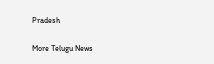Pradesh

More Telugu News